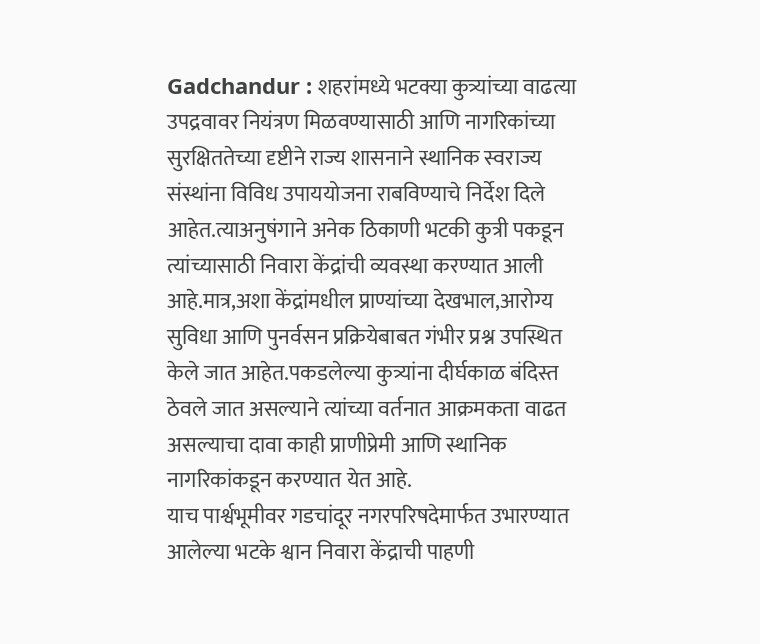Gadchandur : शहरांमध्ये भटक्या कुत्र्यांच्या वाढत्या उपद्रवावर नियंत्रण मिळवण्यासाठी आणि नागरिकांच्या सुरक्षिततेच्या दृष्टीने राज्य शासनाने स्थानिक स्वराज्य संस्थांना विविध उपाययोजना राबविण्याचे निर्देश दिले आहेत.त्याअनुषंगाने अनेक ठिकाणी भटकी कुत्री पकडून त्यांच्यासाठी निवारा केंद्रांची व्यवस्था करण्यात आली आहे.मात्र,अशा केंद्रांमधील प्राण्यांच्या देखभाल,आरोग्य सुविधा आणि पुनर्वसन प्रक्रियेबाबत गंभीर प्रश्न उपस्थित केले जात आहेत.पकडलेल्या कुत्र्यांना दीर्घकाळ बंदिस्त ठेवले जात असल्याने त्यांच्या वर्तनात आक्रमकता वाढत असल्याचा दावा काही प्राणीप्रेमी आणि स्थानिक नागरिकांकडून करण्यात येत आहे.
याच पार्श्वभूमीवर गडचांदूर नगरपरिषदेमार्फत उभारण्यात आलेल्या भटके श्वान निवारा केंद्राची पाहणी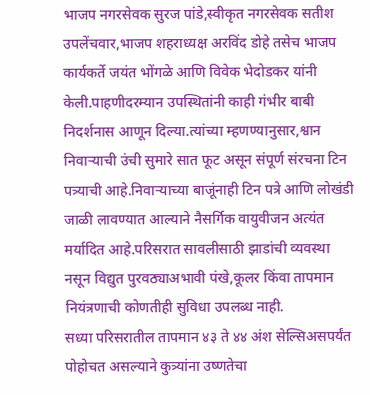भाजप नगरसेवक सुरज पांडे,स्वीकृत नगरसेवक सतीश उपलेंचवार,भाजप शहराध्यक्ष अरविंद डोहे तसेच भाजप कार्यकर्ते जयंत भोंगळे आणि विवेक भेदोडकर यांनी केली.पाहणीदरम्यान उपस्थितांनी काही गंभीर बाबी निदर्शनास आणून दिल्या.त्यांच्या म्हणण्यानुसार,श्वान निवाऱ्याची उंची सुमारे सात फूट असून संपूर्ण संरचना टिन पत्र्याची आहे.निवाऱ्याच्या बाजूंनाही टिन पत्रे आणि लोखंडी जाळी लावण्यात आल्याने नैसर्गिक वायुवीजन अत्यंत मर्यादित आहे.परिसरात सावलीसाठी झाडांची व्यवस्था नसून विद्युत पुरवठ्याअभावी पंखे,कूलर किंवा तापमान नियंत्रणाची कोणतीही सुविधा उपलब्ध नाही.
सध्या परिसरातील तापमान ४३ ते ४४ अंश सेल्सिअसपर्यंत पोहोचत असल्याने कुत्र्यांना उष्णतेचा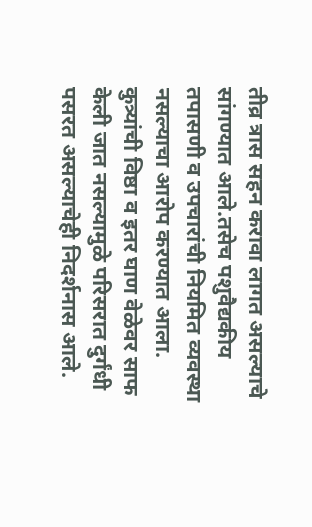तीव्र त्रास सहन करावा लागत असल्याचे सांगण्यात आले.तसेच पशुवैद्यकीय तपासणी व उपचारांची नियमित व्यवस्था नसल्याचा आरोप करण्यात आला. कुत्र्यांची विष्ठा व इतर घाण वेळेवर साफ केली जात नसल्यामुळे परिसरात दुर्गंधी पसरत असल्याचेही निदर्शनास आले.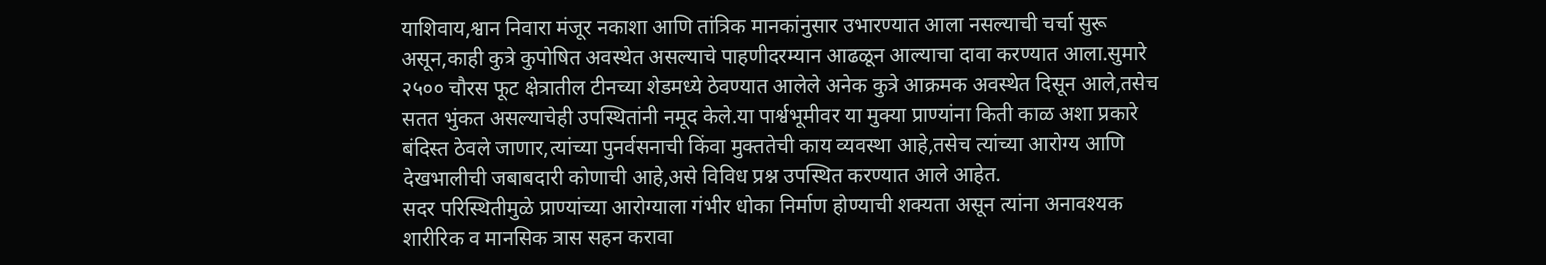याशिवाय,श्वान निवारा मंजूर नकाशा आणि तांत्रिक मानकांनुसार उभारण्यात आला नसल्याची चर्चा सुरू असून,काही कुत्रे कुपोषित अवस्थेत असल्याचे पाहणीदरम्यान आढळून आल्याचा दावा करण्यात आला.सुमारे २५०० चौरस फूट क्षेत्रातील टीनच्या शेडमध्ये ठेवण्यात आलेले अनेक कुत्रे आक्रमक अवस्थेत दिसून आले,तसेच सतत भुंकत असल्याचेही उपस्थितांनी नमूद केले.या पार्श्वभूमीवर या मुक्या प्राण्यांना किती काळ अशा प्रकारे बंदिस्त ठेवले जाणार,त्यांच्या पुनर्वसनाची किंवा मुक्ततेची काय व्यवस्था आहे,तसेच त्यांच्या आरोग्य आणि देखभालीची जबाबदारी कोणाची आहे,असे विविध प्रश्न उपस्थित करण्यात आले आहेत.
सदर परिस्थितीमुळे प्राण्यांच्या आरोग्याला गंभीर धोका निर्माण होण्याची शक्यता असून त्यांना अनावश्यक शारीरिक व मानसिक त्रास सहन करावा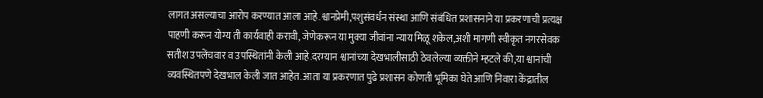लागत असल्याचा आरोप करण्यात आला आहे.श्वानप्रेमी,पशुसंवर्धन संस्था आणि संबंधित प्रशासनाने या प्रकरणाची प्रत्यक्ष पाहणी करून योग्य ती कार्यवाही करावी, जेणेकरून या मुक्या जीवांना न्याय मिळू शकेल,अशी मागणी स्वीकृत नगरसेवक सतीश उपलेंचवार व उपस्थितांनी केली आहे.दरम्यान श्वानांच्या देखभालीसाठी ठेवलेल्या व्यक्तीने म्हटले की,या श्वानांची व्यवस्थितपणे देखभाल केली जात आहेत. आता या प्रकरणात पुढे प्रशासन कोणती भूमिका घेते आणि निवारा केंद्रातील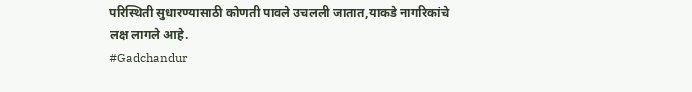परिस्थिती सुधारण्यासाठी कोणती पावले उचलली जातात,याकडे नागरिकांचे लक्ष लागले आहे.
#Gadchandur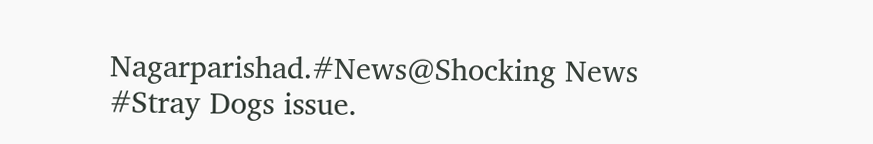Nagarparishad.#News@Shocking News #Stray Dogs issue.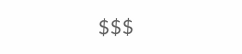$$$